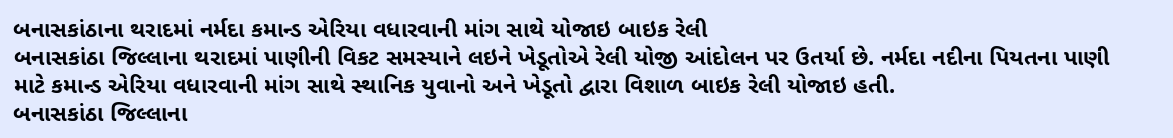બનાસકાંઠાના થરાદમાં નર્મદા કમાન્ડ એરિયા વધારવાની માંગ સાથે યોજાઇ બાઇક રેલી
બનાસકાંઠા જિલ્લાના થરાદમાં પાણીની વિકટ સમસ્યાને લઇને ખેડૂતોએ રેલી યોજી આંદોલન પર ઉતર્યા છે. નર્મદા નદીના પિયતના પાણી માટે કમાન્ડ એરિયા વધારવાની માંગ સાથે સ્થાનિક યુવાનો અને ખેડૂતો દ્વારા વિશાળ બાઇક રેલી યોજાઇ હતી.
બનાસકાંઠા જિલ્લાના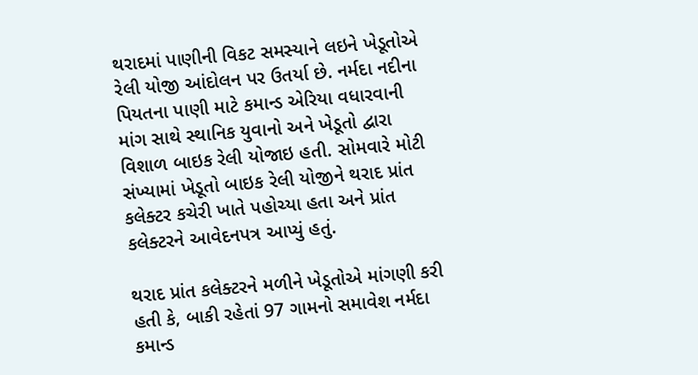થરાદમાં પાણીની વિકટ સમસ્યાને લઇને ખેડૂતોએ રેલી યોજી આંદોલન પર ઉતર્યા છે. નર્મદા નદીના પિયતના પાણી માટે કમાન્ડ એરિયા વધારવાની માંગ સાથે સ્થાનિક યુવાનો અને ખેડૂતો દ્વારા વિશાળ બાઇક રેલી યોજાઇ હતી. સોમવારે મોટી સંખ્યામાં ખેડૂતો બાઇક રેલી યોજીને થરાદ પ્રાંત કલેક્ટર કચેરી ખાતે પહોચ્યા હતા અને પ્રાંત કલેક્ટરને આવેદનપત્ર આપ્યું હતું.

થરાદ પ્રાંત કલેક્ટરને મળીને ખેડૂતોએ માંગણી કરી હતી કે, બાકી રહેતાં 97 ગામનો સમાવેશ નર્મદા કમાન્ડ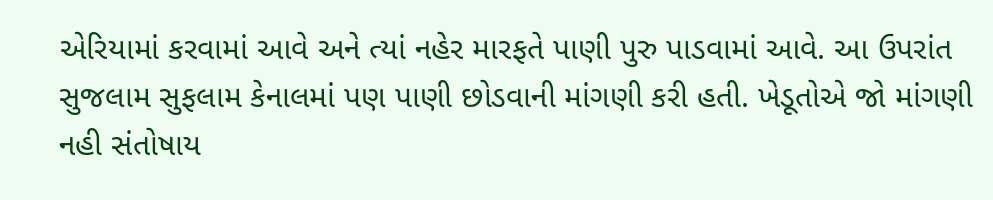એરિયામાં કરવામાં આવે અને ત્યાં નહેર મારફતે પાણી પુરુ પાડવામાં આવે. આ ઉપરાંત સુજલામ સુફલામ કેનાલમાં પણ પાણી છોડવાની માંગણી કરી હતી. ખેડૂતોએ જો માંગણી નહી સંતોષાય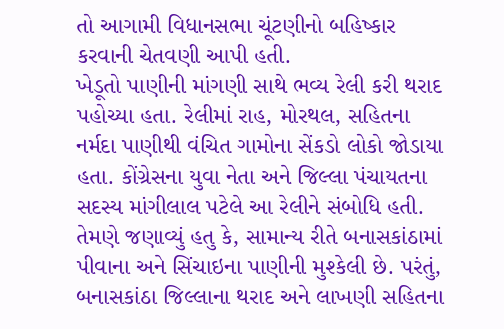તો આગામી વિધાનસભા ચૂંટણીનો બહિષ્કાર કરવાની ચેતવણી આપી હતી.
ખેડૂતો પાણીની માંગણી સાથે ભવ્ય રેલી કરી થરાદ પહોચ્યા હતા. રેલીમાં રાહ, મોરથલ, સહિતના નર્મદા પાણીથી વંચિત ગામોના સેંકડો લોકો જોડાયા હતા. કોંગ્રેસના યુવા નેતા અને જિલ્લા પંચાયતના સદસ્ય માંગીલાલ પટેલે આ રેલીને સંબોધિ હતી. તેમણે જણાવ્યું હતુ કે, સામાન્ય રીતે બનાસકાંઠામાં પીવાના અને સિંચાઇના પાણીની મુશ્કેલી છે. પરંતું, બનાસકાંઠા જિલ્લાના થરાદ અને લાખણી સહિતના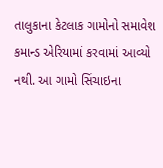તાલુકાના કેટલાક ગામોનો સમાવેશ કમાન્ડ એરિયામાં કરવામાં આવ્યો નથી. આ ગામો સિંચાઇના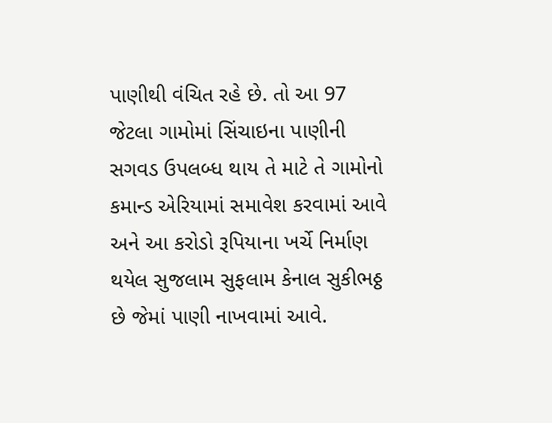પાણીથી વંચિત રહે છે. તો આ 97 જેટલા ગામોમાં સિંચાઇના પાણીની સગવડ ઉપલબ્ધ થાય તે માટે તે ગામોનો કમાન્ડ એરિયામાં સમાવેશ કરવામાં આવે અને આ કરોડો રૂપિયાના ખર્ચે નિર્માણ થયેલ સુજલામ સુફલામ કેનાલ સુકીભઠ્ઠ છે જેમાં પાણી નાખવામાં આવે.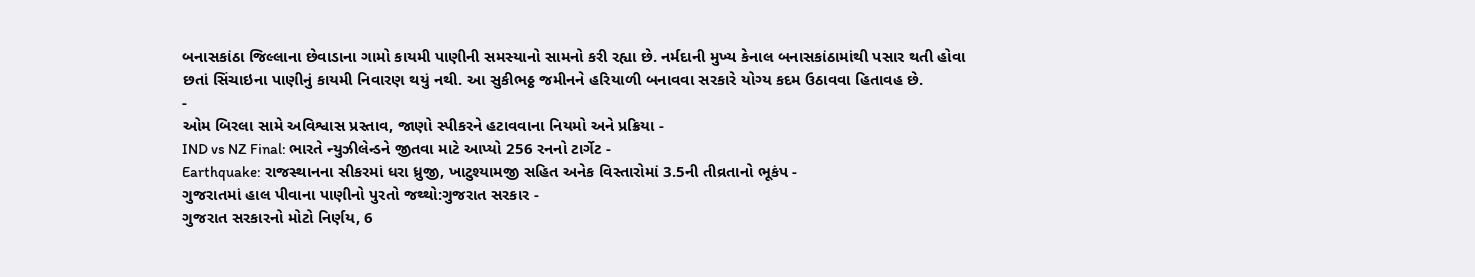બનાસકાંઠા જિલ્લાના છેવાડાના ગામો કાયમી પાણીની સમસ્યાનો સામનો કરી રહ્યા છે. નર્મદાની મુખ્ય કેનાલ બનાસકાંઠામાંથી પસાર થતી હોવા છતાં સિંચાઇના પાણીનું કાયમી નિવારણ થયું નથી. આ સુકીભઠ્ઠ જમીનને હરિયાળી બનાવવા સરકારે યોગ્ય કદમ ઉઠાવવા હિતાવહ છે.
-
ઓમ બિરલા સામે અવિશ્વાસ પ્રસ્તાવ, જાણો સ્પીકરને હટાવવાના નિયમો અને પ્રક્રિયા -
IND vs NZ Final: ભારતે ન્યુઝીલેન્ડને જીતવા માટે આપ્યો 256 રનનો ટાર્ગેટ -
Earthquake: રાજસ્થાનના સીકરમાં ધરા ધ્રુજી, ખાટુશ્યામજી સહિત અનેક વિસ્તારોમાં 3.5ની તીવ્રતાનો ભૂકંપ -
ગુજરાતમાં હાલ પીવાના પાણીનો પુરતો જથ્થો:ગુજરાત સરકાર -
ગુજરાત સરકારનો મોટો નિર્ણય, 6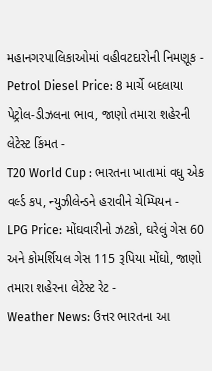મહાનગરપાલિકાઓમાં વહીવટદારોની નિમણૂક -
Petrol Diesel Price: 8 માર્ચે બદલાયા પેટ્રોલ-ડીઝલના ભાવ, જાણો તમારા શહેરની લેટેસ્ટ કિંમત -
T20 World Cup : ભારતના ખાતામાં વધુ એક વર્લ્ડ કપ, ન્યુઝીલેન્ડને હરાવીને ચેમ્પિયન -
LPG Price: મોંઘવારીનો ઝટકો, ઘરેલું ગેસ 60 અને કોમર્શિયલ ગેસ 115 રૂપિયા મોંઘો, જાણો તમારા શહેરના લેટેસ્ટ રેટ -
Weather News: ઉત્તર ભારતના આ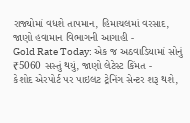રાજ્યોમાં વધશે તાપમાન, હિમાચલમાં વરસાદ, જાણો હવામાન વિભાગની આગાહી -
Gold Rate Today: એક જ અઠવાડિયામાં સોનું ₹5060 સસ્તું થયું, જાણો લેટેસ્ટ કિંમત -
કેશોદ એરપોર્ટ પર પાઇલટ ટ્રેનિંગ સેન્ટર શરૂ થશે,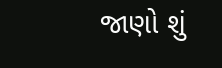જાણો શું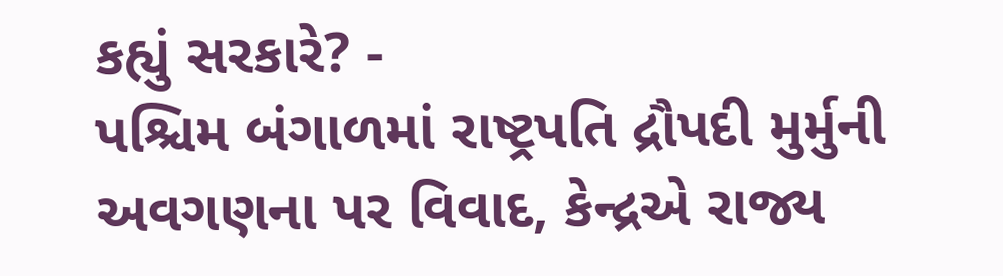કહ્યું સરકારે? -
પશ્ચિમ બંગાળમાં રાષ્ટ્રપતિ દ્રૌપદી મુર્મુની અવગણના પર વિવાદ, કેન્દ્રએ રાજ્ય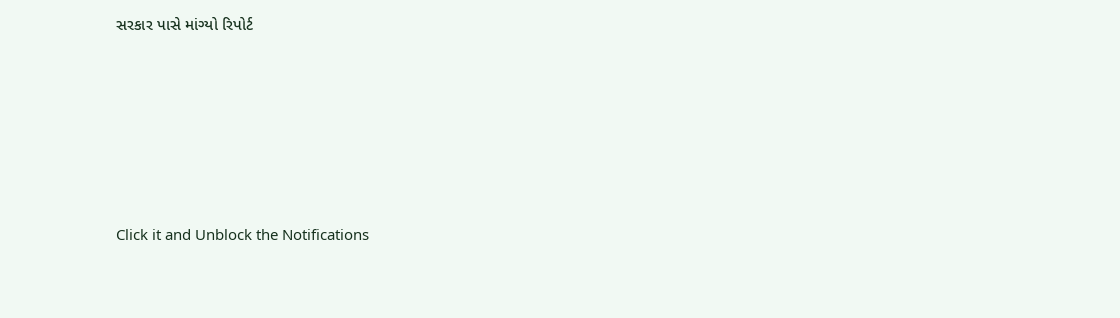સરકાર પાસે માંગ્યો રિપોર્ટ









Click it and Unblock the Notifications